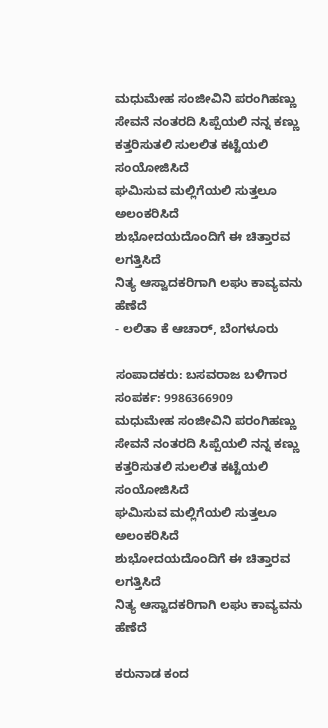ಮಧುಮೇಹ ಸಂಜೀವಿನಿ ಪರಂಗಿಹಣ್ಣು
ಸೇವನೆ ನಂತರದಿ ಸಿಪ್ಪೆಯಲಿ ನನ್ನ ಕಣ್ಣು
ಕತ್ತರಿಸುತಲಿ ಸುಲಲಿತ ಕಟ್ಟೆಯಲಿ ಸಂಯೋಜಿಸಿದೆ
ಘಮಿಸುವ ಮಲ್ಲಿಗೆಯಲಿ ಸುತ್ತಲೂ ಅಲಂಕರಿಸಿದೆ
ಶುಭೋದಯದೊಂದಿಗೆ ಈ ಚಿತ್ತಾರವ ಲಗತ್ತಿಸಿದೆ
ನಿತ್ಯ ಆಸ್ವಾದಕರಿಗಾಗಿ ಲಘು ಕಾವ್ಯವನು ಹೆಣೆದೆ
- ಲಲಿತಾ ಕೆ ಆಚಾರ್, ಬೆಂಗಳೂರು

ಸಂಪಾದಕರು: ಬಸವರಾಜ ಬಳಿಗಾರ
ಸಂಪರ್ಕ: 9986366909
ಮಧುಮೇಹ ಸಂಜೀವಿನಿ ಪರಂಗಿಹಣ್ಣು
ಸೇವನೆ ನಂತರದಿ ಸಿಪ್ಪೆಯಲಿ ನನ್ನ ಕಣ್ಣು
ಕತ್ತರಿಸುತಲಿ ಸುಲಲಿತ ಕಟ್ಟೆಯಲಿ ಸಂಯೋಜಿಸಿದೆ
ಘಮಿಸುವ ಮಲ್ಲಿಗೆಯಲಿ ಸುತ್ತಲೂ ಅಲಂಕರಿಸಿದೆ
ಶುಭೋದಯದೊಂದಿಗೆ ಈ ಚಿತ್ತಾರವ ಲಗತ್ತಿಸಿದೆ
ನಿತ್ಯ ಆಸ್ವಾದಕರಿಗಾಗಿ ಲಘು ಕಾವ್ಯವನು ಹೆಣೆದೆ

ಕರುನಾಡ ಕಂದ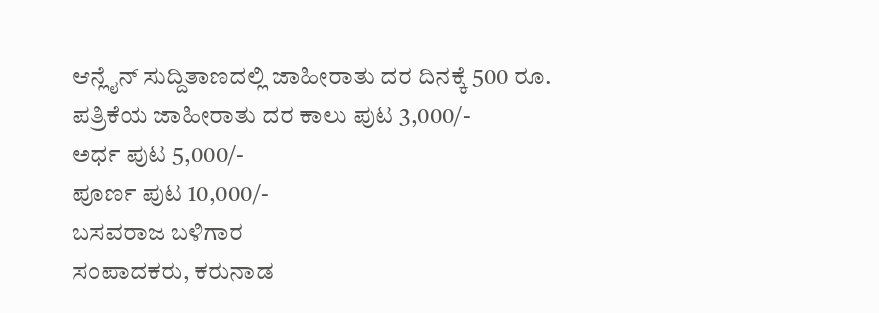ಆನ್ಲೈನ್ ಸುದ್ದಿತಾಣದಲ್ಲಿ ಜಾಹೀರಾತು ದರ ದಿನಕ್ಕೆ 500 ರೂ.
ಪತ್ರಿಕೆಯ ಜಾಹೀರಾತು ದರ ಕಾಲು ಪುಟ 3,000/-
ಅರ್ಧ ಪುಟ 5,000/-
ಪೂರ್ಣ ಪುಟ 10,000/-
ಬಸವರಾಜ ಬಳಿಗಾರ
ಸಂಪಾದಕರು, ಕರುನಾಡ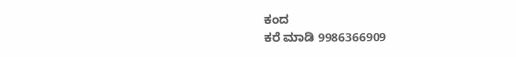ಕಂದ
ಕರೆ ಮಾಡಿ 9986366909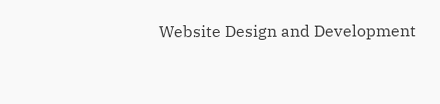Website Design and Development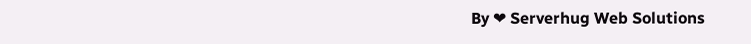By ❤ Serverhug Web Solutions